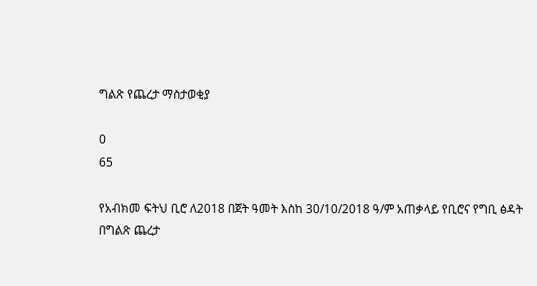ግልጽ የጨረታ ማስታወቂያ

0
65

የአብክመ ፍትህ ቢሮ ለ2018 በጀት ዓመት እስከ 30/10/2018 ዓ/ም አጠቃላይ የቢሮና የግቢ ፅዳት በግልጽ ጨረታ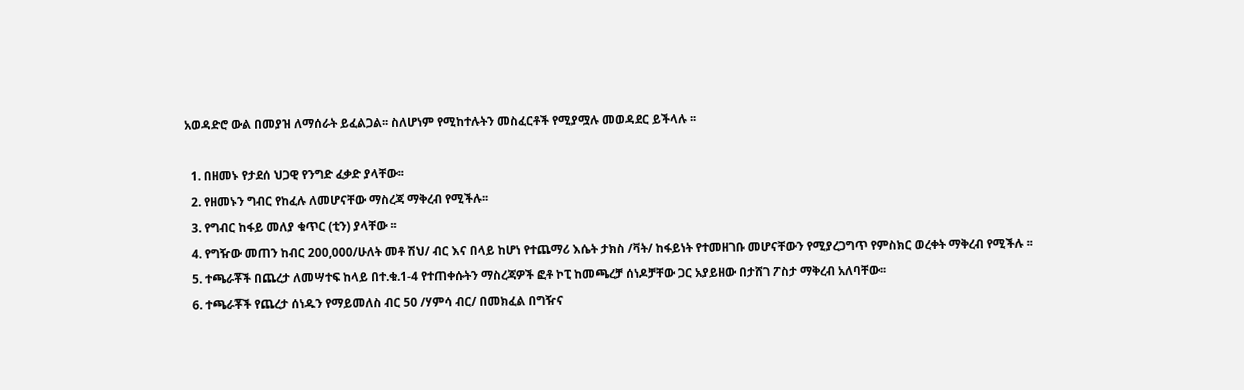አወዳድሮ ውል በመያዝ ለማሰራት ይፈልጋል፡፡ ስለሆነም የሚከተሉትን መስፈርቶች የሚያሟሉ መወዳደር ይችላሉ ፡፡

  1. በዘመኑ የታደሰ ህጋዊ የንግድ ፈቃድ ያላቸው፡፡
  2. የዘመኑን ግብር የከፈሉ ለመሆናቸው ማስረጃ ማቅረብ የሚችሉ፡፡
  3. የግብር ከፋይ መለያ ቁጥር (ቲን) ያላቸው ፡፡
  4. የግዥው መጠን ከብር 200,000/ሁለት መቶ ሽህ/ ብር እና በላይ ከሆነ የተጨማሪ እሴት ታክስ /ቫት/ ከፋይነት የተመዘገቡ መሆናቸውን የሚያረጋግጥ የምስክር ወረቀት ማቅረብ የሚችሉ ፡፡
  5. ተጫራቾች በጨረታ ለመሣተፍ ከላይ በተ.ቁ.1-4 የተጠቀሱትን ማስረጃዎች ፎቶ ኮፒ ከመጫረቻ ሰነዶቻቸው ጋር አያይዘው በታሸገ ፖስታ ማቅረብ አለባቸው፡፡
  6. ተጫራቾች የጨረታ ሰነዱን የማይመለስ ብር 50 /ሃምሳ ብር/ በመክፈል በግዥና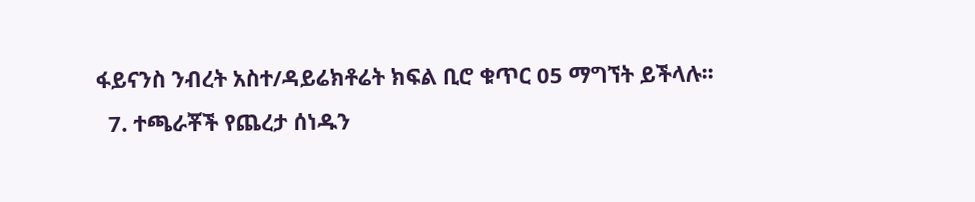ፋይናንስ ንብረት አስተ/ዳይሬክቶሬት ክፍል ቢሮ ቁጥር 05 ማግኘት ይችላሉ፡፡
  7. ተጫራቾች የጨረታ ሰነዱን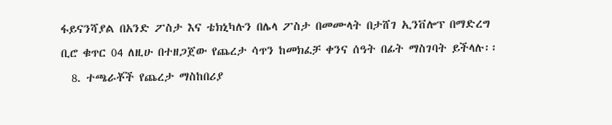ፋይናንሻያል በአንድ ፖስታ እና ቴክኒካሉን በሌላ ፖስታ በመሙላት በታሸገ ኢንቨሎፕ በማድረግ ቢሮ ቁጥር 04 ለዚሁ በተዘጋጀው የጨረታ ሳጥን ከመክፈቻ ቀንና ሰዓት በፊት ማስገባት ይችላሉ፡፡
  8. ተጫራቾች የጨረታ ማስከበሪያ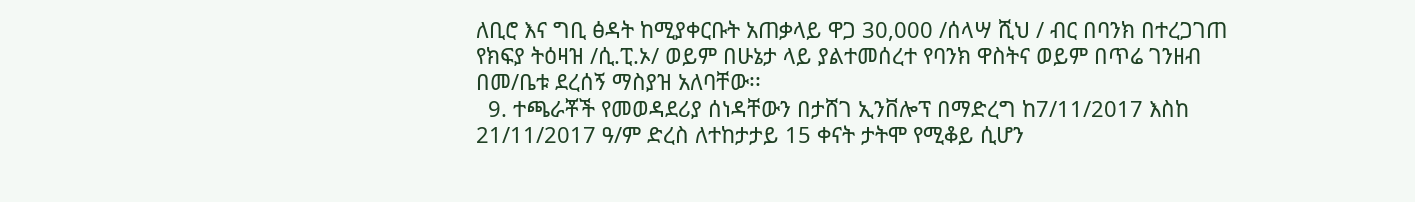ለቢሮ እና ግቢ ፅዳት ከሚያቀርቡት አጠቃላይ ዋጋ 30,000 /ሰላሣ ሺህ / ብር በባንክ በተረጋገጠ የክፍያ ትዕዛዝ /ሲ.ፒ.ኦ/ ወይም በሁኔታ ላይ ያልተመሰረተ የባንክ ዋስትና ወይም በጥሬ ገንዘብ በመ/ቤቱ ደረሰኝ ማስያዝ አለባቸው፡፡
  9. ተጫራቾች የመወዳደሪያ ሰነዳቸውን በታሸገ ኢንቨሎፕ በማድረግ ከ7/11/2017 እስከ 21/11/2017 ዓ/ም ድረስ ለተከታታይ 15 ቀናት ታትሞ የሚቆይ ሲሆን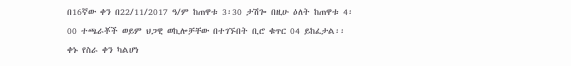በ16ኛው ቀን በ22/11/2017 ዓ/ም ከጠዋቱ 3፡30 ታሽጐ በዚሁ ዕለት ከጠዋቱ 4፡00 ተጫራቾች ወይም ህጋዊ ወኪሎቻቸው በተገኙበት ቢሮ ቁጥር 04 ይከፈታል፡፡ ቀኑ የስራ ቀን ካልሆነ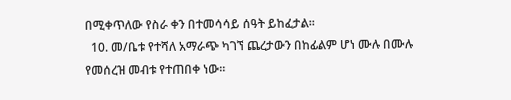በሚቀጥለው የስራ ቀን በተመሳሳይ ሰዓት ይከፈታል፡፡
  10. መ/ቤቱ የተሻለ አማራጭ ካገኘ ጨረታውን በከፊልም ሆነ ሙሉ በሙሉ የመሰረዝ መብቱ የተጠበቀ ነው፡፡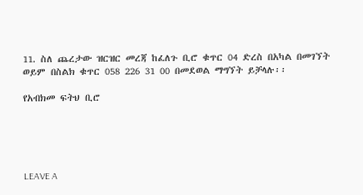11. ስለ ጨረታው ዝርዝር መረጃ ከፈለጉ ቢሮ ቁጥር 04 ድረስ በአካል በመገኘት ወይም በስልክ ቁጥር 058 226 31 00 በመደወል ማግኘት ይቻላሉ፡፡

የአብክመ ፍትህ ቢሮ





LEAVE A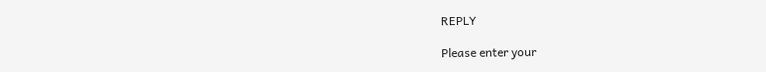REPLY

Please enter your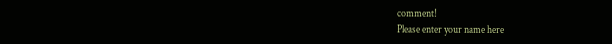comment!
Please enter your name here